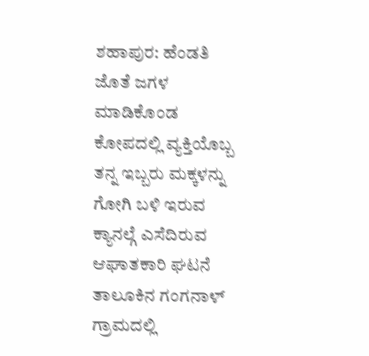ಶಹಾಪುರ: ಹೆಂಡತಿ ಜೊತೆ ಜಗಳ ಮಾಡಿಕೊಂಡ ಕೋಪದಲ್ಲಿ ವ್ಯಕ್ತಿಯೊಬ್ಬ ತನ್ನ ಇಬ್ಬರು ಮಕ್ಕಳನ್ನು ಗೋಗಿ ಬಳಿ ಇರುವ ಕ್ಯಾನಲ್ಗೆ ಎಸೆದಿರುವ ಆಘಾತಕಾರಿ ಘಟನೆ ತಾಲೂಕಿನ ಗಂಗನಾಳ್ ಗ್ರಾಮದಲ್ಲಿ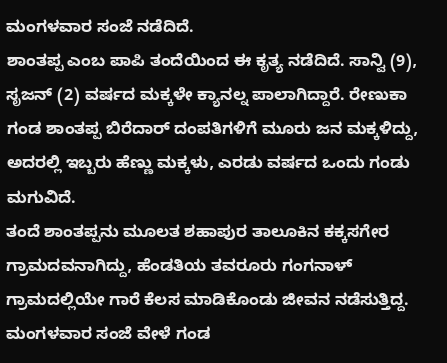ಮಂಗಳವಾರ ಸಂಜೆ ನಡೆದಿದೆ.
ಶಾಂತಪ್ಪ ಎಂಬ ಪಾಪಿ ತಂದೆಯಿಂದ ಈ ಕೃತ್ಯ ನಡೆದಿದೆ. ಸಾನ್ವಿ (9), ಸೃಜನ್ (2) ವರ್ಷದ ಮಕ್ಕಳೇ ಕ್ಯಾನಲ್ನ ಪಾಲಾಗಿದ್ದಾರೆ. ರೇಣುಕಾ ಗಂಡ ಶಾಂತಪ್ಪ ಬಿರೆದಾರ್ ದಂಪತಿಗಳಿಗೆ ಮೂರು ಜನ ಮಕ್ಕಳಿದ್ದು, ಅದರಲ್ಲಿ ಇಬ್ಬರು ಹೆಣ್ಣು ಮಕ್ಕಳು, ಎರಡು ವರ್ಷದ ಒಂದು ಗಂಡು ಮಗುವಿದೆ.
ತಂದೆ ಶಾಂತಪ್ಪನು ಮೂಲತ ಶಹಾಪುರ ತಾಲೂಕಿನ ಕಕ್ಕಸಗೇರ ಗ್ರಾಮದವನಾಗಿದ್ದು, ಹೆಂಡತಿಯ ತವರೂರು ಗಂಗನಾಳ್ ಗ್ರಾಮದಲ್ಲಿಯೇ ಗಾರೆ ಕೆಲಸ ಮಾಡಿಕೊಂಡು ಜೀವನ ನಡೆಸುತ್ತಿದ್ದ. ಮಂಗಳವಾರ ಸಂಜೆ ವೇಳೆ ಗಂಡ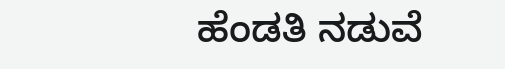ಹೆಂಡತಿ ನಡುವೆ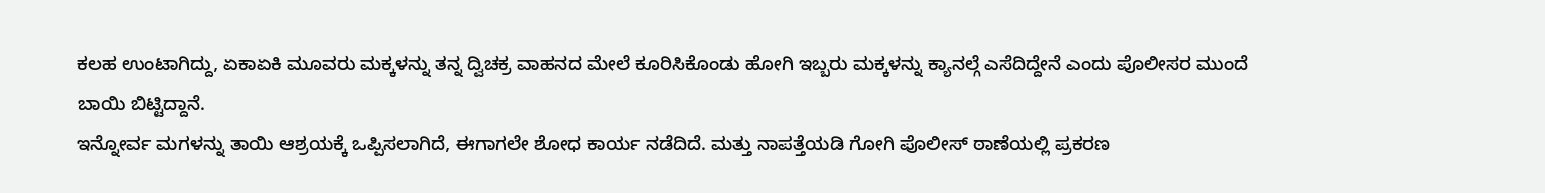ಕಲಹ ಉಂಟಾಗಿದ್ದು, ಏಕಾಏಕಿ ಮೂವರು ಮಕ್ಕಳನ್ನು ತನ್ನ ದ್ವಿಚಕ್ರ ವಾಹನದ ಮೇಲೆ ಕೂರಿಸಿಕೊಂಡು ಹೋಗಿ ಇಬ್ಬರು ಮಕ್ಕಳನ್ನು ಕ್ಯಾನಲ್ಗೆ ಎಸೆದಿದ್ದೇನೆ ಎಂದು ಪೊಲೀಸರ ಮುಂದೆ ಬಾಯಿ ಬಿಟ್ಟಿದ್ದಾನೆ.
ಇನ್ನೋರ್ವ ಮಗಳನ್ನು ತಾಯಿ ಆಶ್ರಯಕ್ಕೆ ಒಪ್ಪಿಸಲಾಗಿದೆ, ಈಗಾಗಲೇ ಶೋಧ ಕಾರ್ಯ ನಡೆದಿದೆ. ಮತ್ತು ನಾಪತ್ತೆಯಡಿ ಗೋಗಿ ಪೊಲೀಸ್ ಠಾಣೆಯಲ್ಲಿ ಪ್ರಕರಣ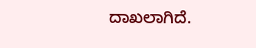ದಾಖಲಾಗಿದೆ.